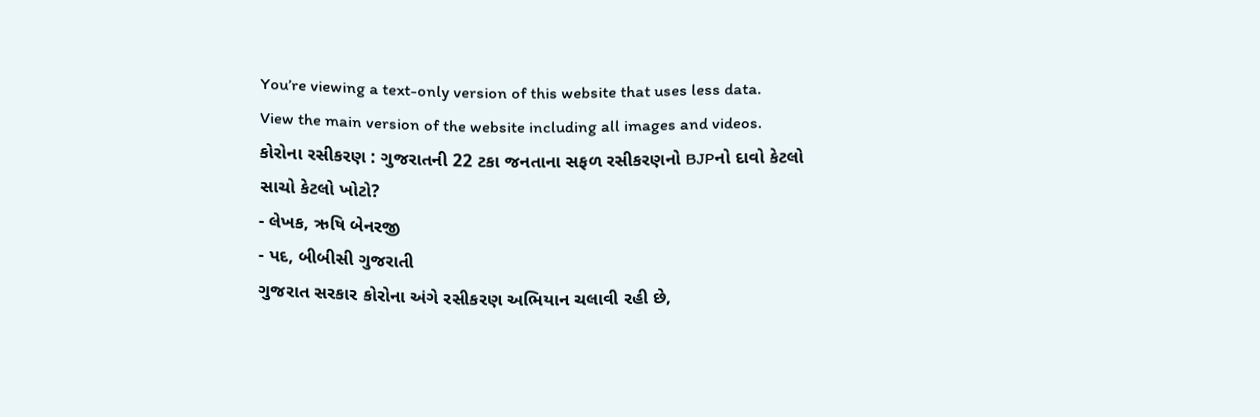You’re viewing a text-only version of this website that uses less data. View the main version of the website including all images and videos.
કોરોના રસીકરણ : ગુજરાતની 22 ટકા જનતાના સફળ રસીકરણનો BJPનો દાવો કેટલો સાચો કેટલો ખોટો?
- લેખક, ઋષિ બેનરજી
- પદ, બીબીસી ગુજરાતી
ગુજરાત સરકાર કોરોના અંગે રસીકરણ અભિયાન ચલાવી રહી છે,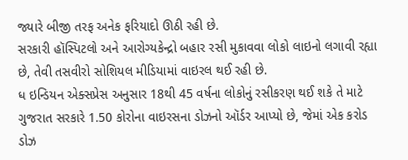જ્યારે બીજી તરફ અનેક ફરિયાદો ઊઠી રહી છે.
સરકારી હૉસ્પિટલો અને આરોગ્યકેન્દ્રો બહાર રસી મુકાવવા લોકો લાઇનો લગાવી રહ્યા છે, તેવી તસવીરો સોશિયલ મીડિયામાં વાઇરલ થઈ રહી છે.
ધ ઇન્ડિયન એક્સપ્રેસ અનુસાર 18થી 45 વર્ષના લોકોનું રસીકરણ થઈ શકે તે માટે ગુજરાત સરકારે 1.50 કોરોના વાઇરસના ડોઝનો ઑર્ડર આપ્યો છે, જેમાં એક કરોડ ડોઝ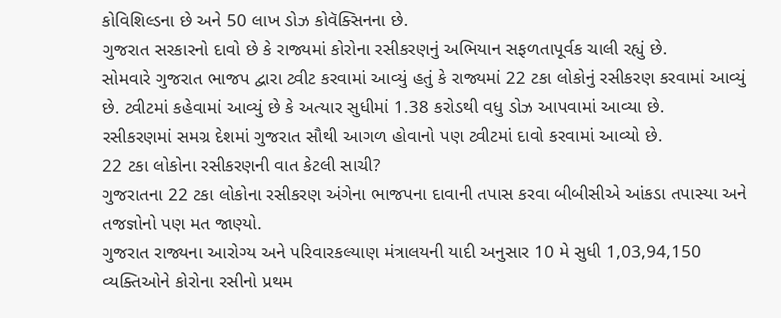કોવિશિલ્ડના છે અને 50 લાખ ડોઝ કોવૅક્સિનના છે.
ગુજરાત સરકારનો દાવો છે કે રાજ્યમાં કોરોના રસીકરણનું અભિયાન સફળતાપૂર્વક ચાલી રહ્યું છે.
સોમવારે ગુજરાત ભાજપ દ્વારા ટ્વીટ કરવામાં આવ્યું હતું કે રાજ્યમાં 22 ટકા લોકોનું રસીકરણ કરવામાં આવ્યું છે. ટ્વીટમાં કહેવામાં આવ્યું છે કે અત્યાર સુધીમાં 1.38 કરોડથી વધુ ડોઝ આપવામાં આવ્યા છે.
રસીકરણમાં સમગ્ર દેશમાં ગુજરાત સૌથી આગળ હોવાનો પણ ટ્વીટમાં દાવો કરવામાં આવ્યો છે.
22 ટકા લોકોના રસીકરણની વાત કેટલી સાચી?
ગુજરાતના 22 ટકા લોકોના રસીકરણ અંગેના ભાજપના દાવાની તપાસ કરવા બીબીસીએ આંકડા તપાસ્યા અને તજજ્ઞોનો પણ મત જાણ્યો.
ગુજરાત રાજ્યના આરોગ્ય અને પરિવારકલ્યાણ મંત્રાલયની યાદી અનુસાર 10 મે સુધી 1,03,94,150 વ્યક્તિઓને કોરોના રસીનો પ્રથમ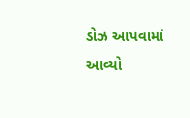ડોઝ આપવામાં આવ્યો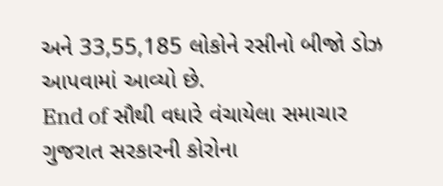અને 33,55,185 લોકોને રસીનો બીજો ડોઝ આપવામાં આવ્યો છે.
End of સૌથી વધારે વંચાયેલા સમાચાર
ગુજરાત સરકારની કોરોના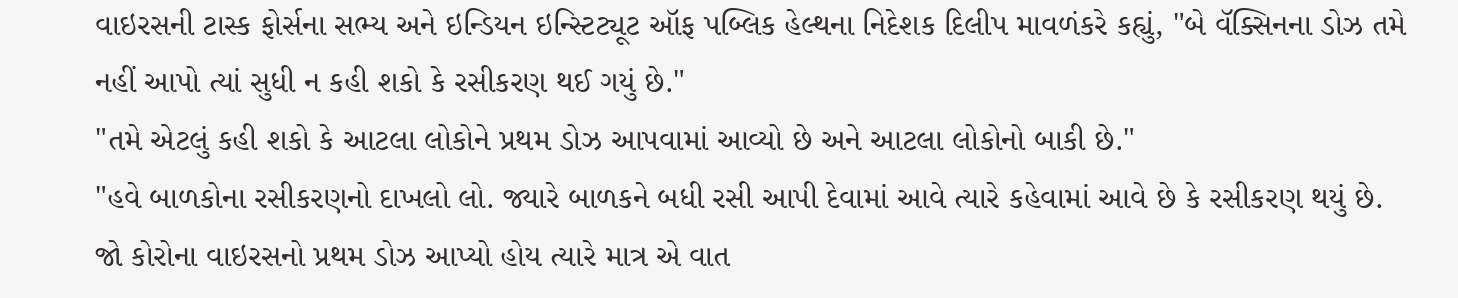વાઇરસની ટાસ્ક ફોર્સના સભ્ય અને ઇન્ડિયન ઇન્સ્ટિટ્યૂટ ઑફ પબ્લિક હેલ્થના નિદેશક દિલીપ માવળંકરે કહ્યું, "બે વૅક્સિનના ડોઝ તમે નહીં આપો ત્યાં સુધી ન કહી શકો કે રસીકરણ થઈ ગયું છે."
"તમે એટલું કહી શકો કે આટલા લોકોને પ્રથમ ડોઝ આપવામાં આવ્યો છે અને આટલા લોકોનો બાકી છે."
"હવે બાળકોના રસીકરણનો દાખલો લો. જ્યારે બાળકને બધી રસી આપી દેવામાં આવે ત્યારે કહેવામાં આવે છે કે રસીકરણ થયું છે. જો કોરોના વાઇરસનો પ્રથમ ડોઝ આપ્યો હોય ત્યારે માત્ર એ વાત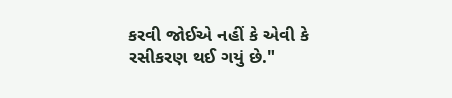કરવી જોઈએ નહીં કે એવી કે રસીકરણ થઈ ગયું છે."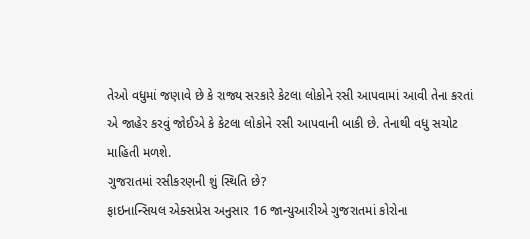તેઓ વધુમાં જણાવે છે કે રાજ્ય સરકારે કેટલા લોકોને રસી આપવામાં આવી તેના કરતાં એ જાહેર કરવું જોઈએ કે કેટલા લોકોને રસી આપવાની બાકી છે. તેનાથી વધુ સચોટ માહિતી મળશે.
ગુજરાતમાં રસીકરણની શું સ્થિતિ છે?
ફાઇનાન્સિયલ એક્સપ્રેસ અનુસાર 16 જાન્યુઆરીએ ગુજરાતમાં કોરોના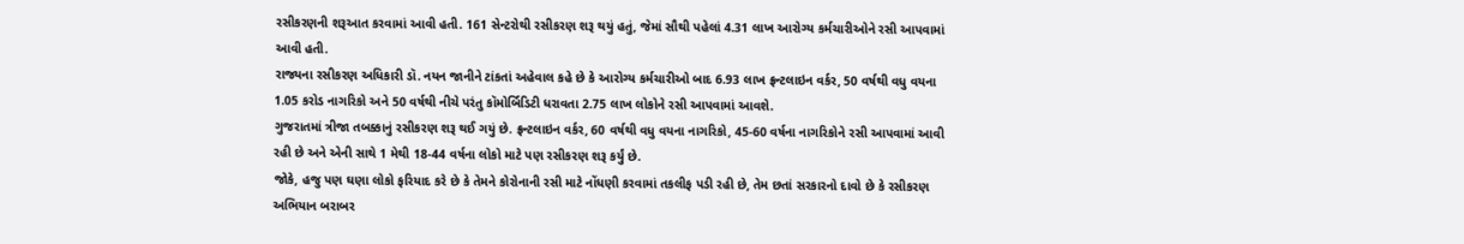રસીકરણની શરૂઆત કરવામાં આવી હતી. 161 સેન્ટરોથી રસીકરણ શરૂ થયું હતું, જેમાં સૌથી પહેલાં 4.31 લાખ આરોગ્ય કર્મચારીઓને રસી આપવામાં આવી હતી.
રાજ્યના રસીકરણ અધિકારી ડૉ. નયન જાનીને ટાંકતાં અહેવાલ કહે છે કે આરોગ્ય કર્મચારીઓ બાદ 6.93 લાખ ફ્રન્ટલાઇન વર્કર, 50 વર્ષથી વધુ વયના 1.05 કરોડ નાગરિકો અને 50 વર્ષથી નીચે પરંતુ કૉમોર્બિડિટી ધરાવતા 2.75 લાખ લોકોને રસી આપવામાં આવશે.
ગુજરાતમાં ત્રીજા તબક્કાનું રસીકરણ શરૂ થઈ ગયું છે. ફ્રન્ટલાઇન વર્કર, 60 વર્ષથી વધુ વયના નાગરિકો, 45-60 વર્ષના નાગરિકોને રસી આપવામાં આવી રહી છે અને એની સાથે 1 મેથી 18-44 વર્ષના લોકો માટે પણ રસીકરણ શરૂ કર્યું છે.
જોકે, હજુ પણ ઘણા લોકો ફરિયાદ કરે છે કે તેમને કોરોનાની રસી માટે નોંધણી કરવામાં તકલીફ પડી રહી છે, તેમ છતાં સરકારનો દાવો છે કે રસીકરણ અભિયાન બરાબર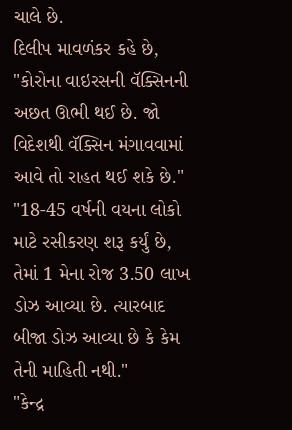ચાલે છે.
દિલીપ માવળંકર કહે છે, "કોરોના વાઇરસની વૅક્સિનની અછત ઊભી થઈ છે. જો વિદેશથી વૅક્સિન મંગાવવામાં આવે તો રાહત થઈ શકે છે."
"18-45 વર્ષની વયના લોકો માટે રસીકરણ શરૂ કર્યું છે, તેમાં 1 મેના રોજ 3.50 લાખ ડોઝ આવ્યા છે. ત્યારબાદ બીજા ડોઝ આવ્યા છે કે કેમ તેની માહિતી નથી."
"કેન્દ્ર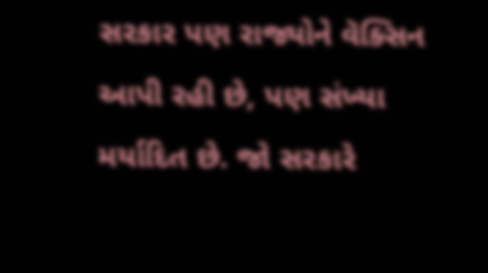સરકાર પણ રાજ્યોને વૅક્સિન આપી રહી છે, પણ સંખ્યા મર્યાદિત છે. જો સરકારે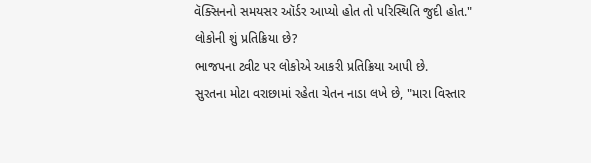વૅક્સિનનો સમયસર ઑર્ડર આપ્યો હોત તો પરિસ્થિતિ જુદી હોત."
લોકોની શું પ્રતિક્રિયા છે?
ભાજપના ટ્વીટ પર લોકોએ આકરી પ્રતિક્રિયા આપી છે.
સુરતના મોટા વરાછામાં રહેતા ચેતન નાડા લખે છે, "મારા વિસ્તાર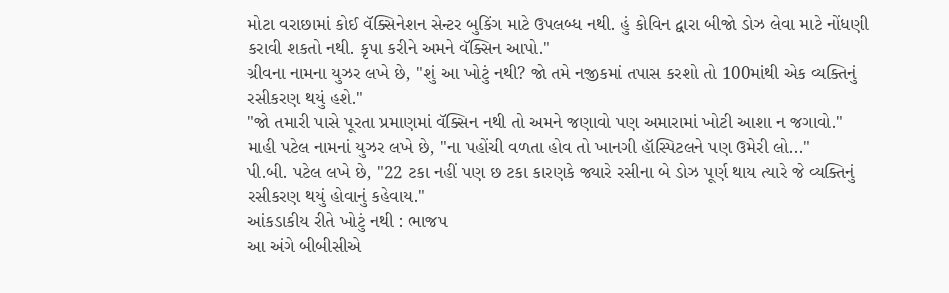મોટા વરાછામાં કોઈ વૅક્સિનેશન સેન્ટર બુકિંગ માટે ઉપલબ્ધ નથી. હું કોવિન દ્વારા બીજો ડોઝ લેવા માટે નોંધણી કરાવી શકતો નથી. કૃપા કરીને અમને વૅક્સિન આપો."
ગ્રીવના નામના યુઝર લખે છે, "શું આ ખોટું નથી? જો તમે નજીકમાં તપાસ કરશો તો 100માંથી એક વ્યક્તિનું રસીકરણ થયું હશે."
"જો તમારી પાસે પૂરતા પ્રમાણમાં વૅક્સિન નથી તો અમને જણાવો પણ અમારામાં ખોટી આશા ન જગાવો."
માહી પટેલ નામનાં યુઝર લખે છે, "ના પહોંચી વળતા હોવ તો ખાનગી હૉસ્પિટલને પણ ઉમેરી લો..."
પી.બી. પટેલ લખે છે, "22 ટકા નહીં પણ છ ટકા કારણકે જ્યારે રસીના બે ડોઝ પૂર્ણ થાય ત્યારે જે વ્યક્તિનું રસીકરણ થયું હોવાનું કહેવાય."
આંકડાકીય રીતે ખોટું નથી : ભાજપ
આ અંગે બીબીસીએ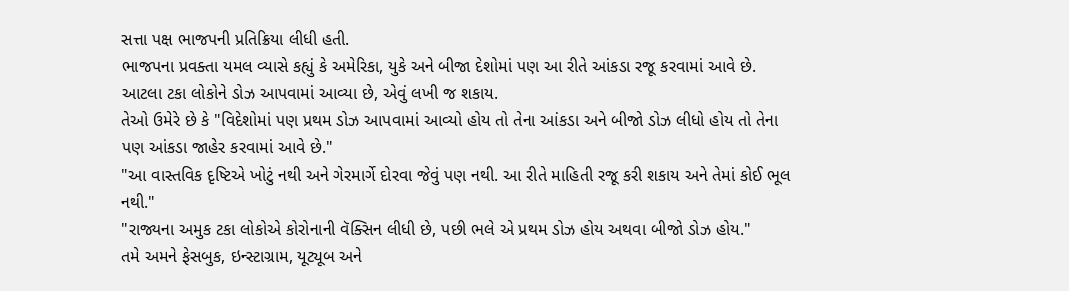સત્તા પક્ષ ભાજપની પ્રતિક્રિયા લીધી હતી.
ભાજપના પ્રવક્તા યમલ વ્યાસે કહ્યું કે અમેરિકા, યુકે અને બીજા દેશોમાં પણ આ રીતે આંકડા રજૂ કરવામાં આવે છે. આટલા ટકા લોકોને ડોઝ આપવામાં આવ્યા છે, એવું લખી જ શકાય.
તેઓ ઉમેરે છે કે "વિદેશોમાં પણ પ્રથમ ડોઝ આપવામાં આવ્યો હોય તો તેના આંકડા અને બીજો ડોઝ લીધો હોય તો તેના પણ આંકડા જાહેર કરવામાં આવે છે."
"આ વાસ્તવિક દૃષ્ટિએ ખોટું નથી અને ગેરમાર્ગે દોરવા જેવું પણ નથી. આ રીતે માહિતી રજૂ કરી શકાય અને તેમાં કોઈ ભૂલ નથી."
"રાજ્યના અમુક ટકા લોકોએ કોરોનાની વૅક્સિન લીધી છે, પછી ભલે એ પ્રથમ ડોઝ હોય અથવા બીજો ડોઝ હોય."
તમે અમને ફેસબુક, ઇન્સ્ટાગ્રામ, યૂટ્યૂબ અને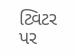ટ્વિટર પર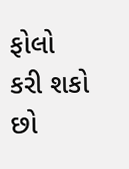ફોલો કરી શકો છો